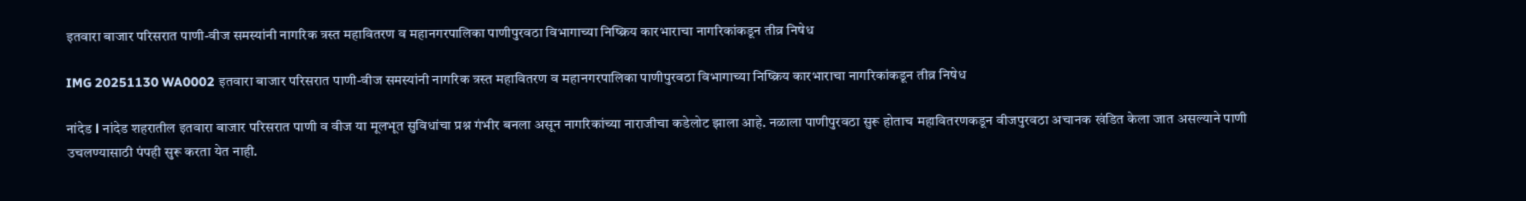इतवारा बाजार परिसरात पाणी-वीज समस्यांनी नागरिक त्रस्त महावितरण व महानगरपालिका पाणीपुरवठा विभागाच्या निष्क्रिय कारभाराचा नागरिकांकडून तीव्र निषेध

IMG 20251130 WA0002 इतवारा बाजार परिसरात पाणी-वीज समस्यांनी नागरिक त्रस्त महावितरण व महानगरपालिका पाणीपुरवठा विभागाच्या निष्क्रिय कारभाराचा नागरिकांकडून तीव्र निषेध

नांदेड l नांदेड शहरातील इतवारा बाजार परिसरात पाणी व वीज या मूलभूत सुविधांचा प्रश्न गंभीर बनला असून नागरिकांच्या नाराजीचा कडेलोट झाला आहे. नळाला पाणीपुरवठा सुरू होताच महावितरणकडून वीजपुरवठा अचानक खंडित केला जात असल्याने पाणी उचलण्यासाठी पंपही सुरू करता येत नाही.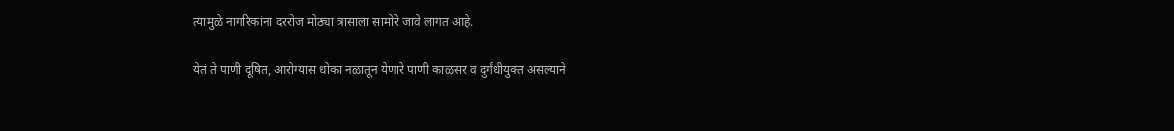त्यामुळे नागरिकांना दररोज मोठ्या त्रासाला सामोरे जावे लागत आहे.

येतं ते पाणी दूषित, आरोग्यास धोका नळातून येणारे पाणी काळसर व दुर्गंधीयुक्त असल्याने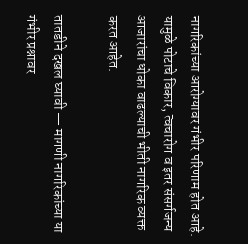नागरिकांच्या आरोग्यावर गंभीर परिणाम होत आहे. यामुळे पोटाचे विकार, त्वचारोग व इतर संसर्गजन्य आजारांचा धोका वाढल्याची भीती नागरिक व्यक्त करत आहेत.

तातडीने दखल घ्यावी — मागणी नागरिकांच्या या गंभीर प्रश्नावर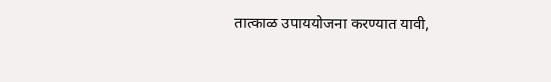तात्काळ उपाययोजना करण्यात यावी,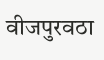वीजपुरवठा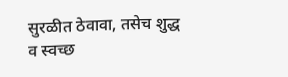सुरळीत ठेवावा, तसेच शुद्ध व स्वच्छ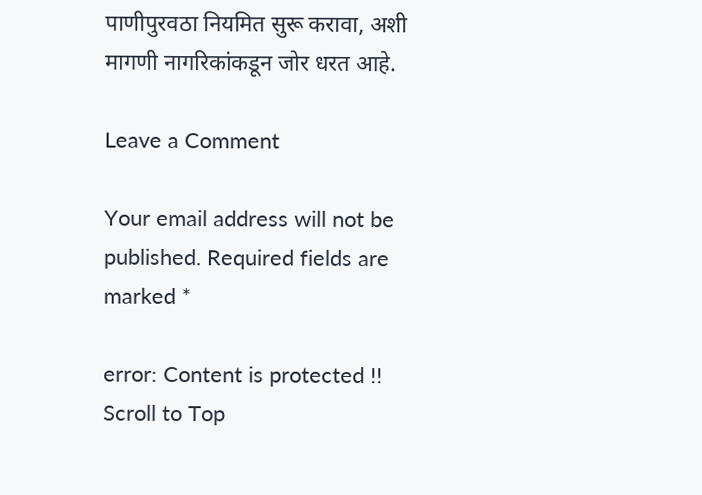पाणीपुरवठा नियमित सुरू करावा, अशी मागणी नागरिकांकडून जोर धरत आहे.

Leave a Comment

Your email address will not be published. Required fields are marked *

error: Content is protected !!
Scroll to Top